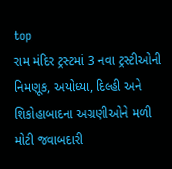top
રામ મંદિર ટ્રસ્ટમાં 3 નવા ટ્રસ્ટીઓની નિમણૂક, અયોધ્યા, દિલ્હી અને શિકોહાબાદના અગ્રણીઓને મળી મોટી જવાબદારી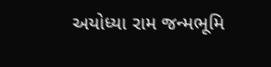અયોધ્યા રામ જન્મભૂમિ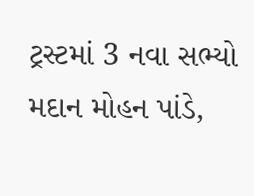ટ્રસ્ટમાં 3 નવા સભ્યો મદાન મોહન પાંડે,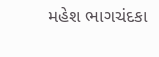મહેશ ભાગચંદકા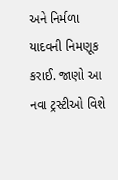અને નિર્મળા યાદવની નિમણૂક કરાઈ. જાણો આ નવા ટ્રસ્ટીઓ વિશે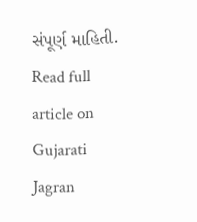સંપૂર્ણ માહિતી.
Read full article on Gujarati Jagran